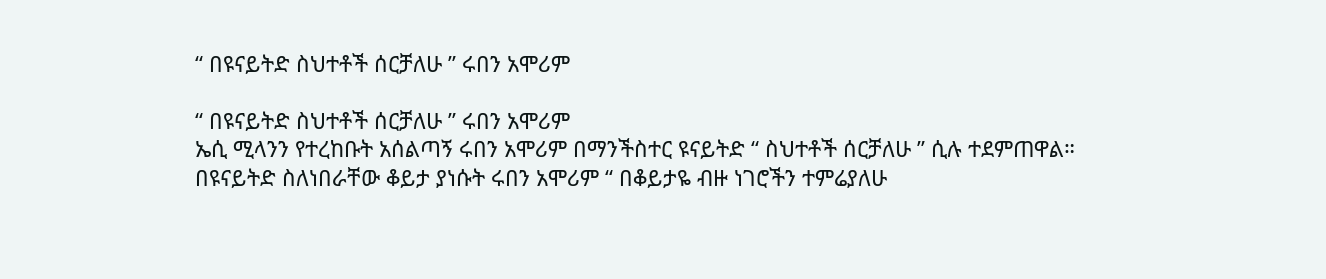“ በዩናይትድ ስህተቶች ሰርቻለሁ ” ሩበን አሞሪም

“ በዩናይትድ ስህተቶች ሰርቻለሁ ” ሩበን አሞሪም
ኤሲ ሚላንን የተረከቡት አሰልጣኝ ሩበን አሞሪም በማንችስተር ዩናይትድ “ ስህተቶች ሰርቻለሁ ” ሲሉ ተደምጠዋል።
በዩናይትድ ስለነበራቸው ቆይታ ያነሱት ሩበን አሞሪም “ በቆይታዬ ብዙ ነገሮችን ተምሬያለሁ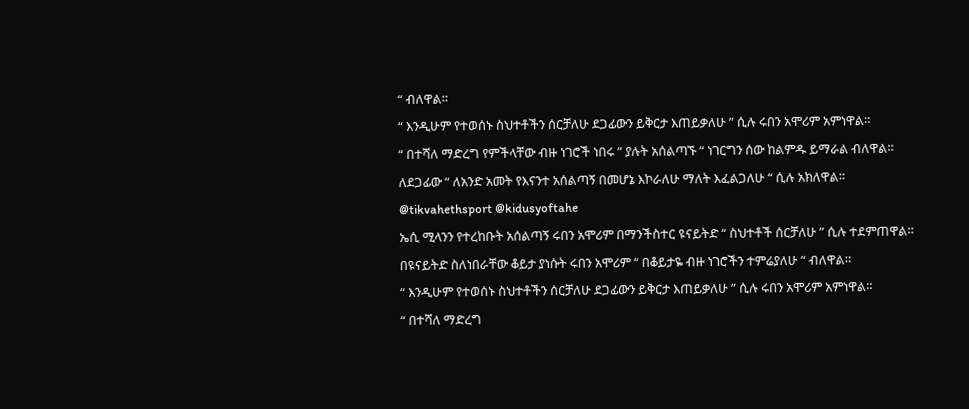“ ብለዋል።
“ እንዲሁም የተወሰኑ ስህተቶችን ሰርቻለሁ ደጋፊውን ይቅርታ እጠይቃለሁ ” ሲሉ ሩበን አሞሪም አምነዋል።
“ በተሻለ ማድረግ የምችላቸው ብዙ ነገሮች ነበሩ ” ያሉት አሰልጣኙ “ ነገርግን ሰው ከልምዱ ይማራል ብለዋል።
ለደጋፊው “ ለአንድ አመት የእናንተ አሰልጣኝ በመሆኔ እኮራለሁ ማለት እፈልጋለሁ “ ሲሉ አክለዋል።
@tikvahethsport @kidusyoftahe
ኤሲ ሚላንን የተረከቡት አሰልጣኝ ሩበን አሞሪም በማንችስተር ዩናይትድ “ ስህተቶች ሰርቻለሁ ” ሲሉ ተደምጠዋል።
በዩናይትድ ስለነበራቸው ቆይታ ያነሱት ሩበን አሞሪም “ በቆይታዬ ብዙ ነገሮችን ተምሬያለሁ “ ብለዋል።
“ እንዲሁም የተወሰኑ ስህተቶችን ሰርቻለሁ ደጋፊውን ይቅርታ እጠይቃለሁ ” ሲሉ ሩበን አሞሪም አምነዋል።
“ በተሻለ ማድረግ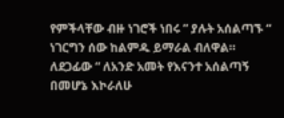የምችላቸው ብዙ ነገሮች ነበሩ ” ያሉት አሰልጣኙ “ ነገርግን ሰው ከልምዱ ይማራል ብለዋል።
ለደጋፊው “ ለአንድ አመት የእናንተ አሰልጣኝ በመሆኔ እኮራለሁ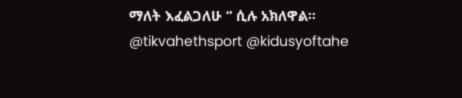ማለት እፈልጋለሁ “ ሲሉ አክለዋል።
@tikvahethsport @kidusyoftahe